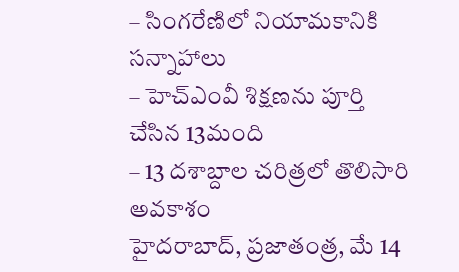– సింగరేణిలో నియామకానికి సన్నాహాలు
– హెచ్ఎంవీ శిక్షణను పూర్తి చేసిన 13మంది
– 13 దశాబ్దాల చరిత్రలో తొలిసారి అవకాశం
హైదరాబాద్, ప్రజాతంత్ర, మే 14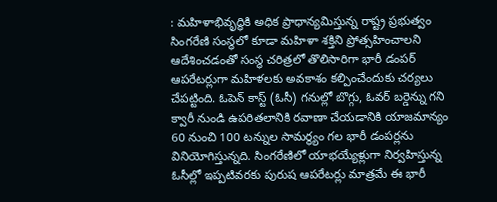: మహిళాభివృద్ధికి అధిక ప్రాధాన్యమిస్తున్న రాష్ట్ర ప్రభుత్వం సింగరేణి సంస్థలో కూడా మహిళా శక్తిని ప్రోత్సహించాలని ఆదేశించడంతో సంస్థ చరిత్రలో తొలిసారిగా భారీ డంపర్ ఆపరేటర్లుగా మహిళలకు అవకాశం కల్పించేందుకు చర్యలు చేపట్టింది. ఓపెన్ కాస్ట్ (ఓసీ) గనుల్లో బొగ్గు, ఓవర్ బర్డెన్ను గని క్వారీ నుండి ఉపరితలానికి రవాణా చేయడానికి యాజమాన్యం 60 నుంచి 100 టన్నుల సామర్థ్యం గల భారీ డంపర్లను వినియోగిస్తున్నది. సింగరేణిలో యాభయ్యేళ్లుగా నిర్వహిస్తున్న ఓసీల్లో ఇప్పటివరకు పురుష ఆపరేటర్లు మాత్రమే ఈ భారీ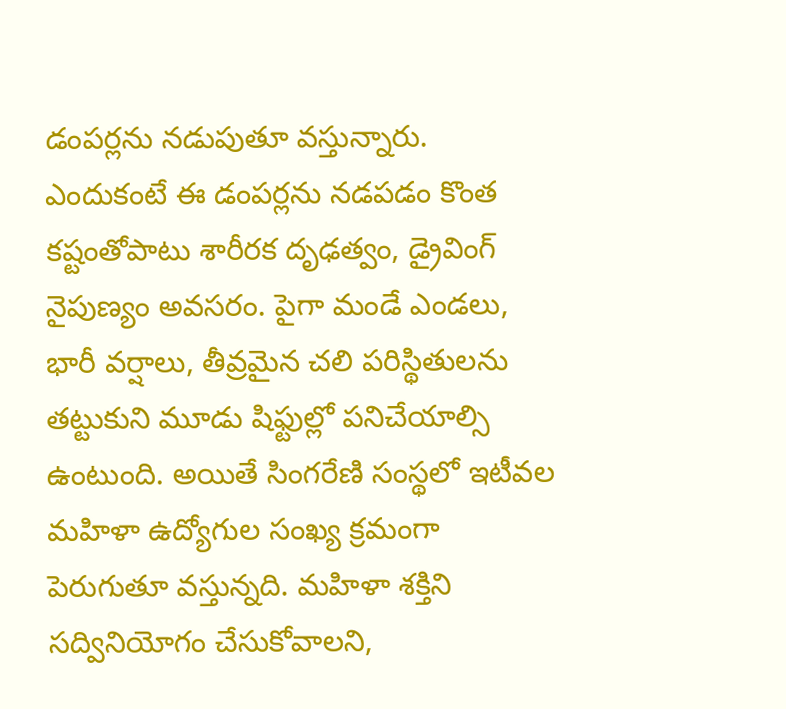డంపర్లను నడుపుతూ వస్తున్నారు. ఎందుకంటే ఈ డంపర్లను నడపడం కొంత కష్టంతోపాటు శారీరక దృఢత్వం, డ్రైవింగ్ నైపుణ్యం అవసరం. పైగా మండే ఎండలు, భారీ వర్షాలు, తీవ్రమైన చలి పరిస్థితులను తట్టుకుని మూడు షిఫ్టుల్లో పనిచేయాల్సి ఉంటుంది. అయితే సింగరేణి సంస్థలో ఇటీవల మహిళా ఉద్యోగుల సంఖ్య క్రమంగా పెరుగుతూ వస్తున్నది. మహిళా శక్తిని సద్వినియోగం చేసుకోవాలని,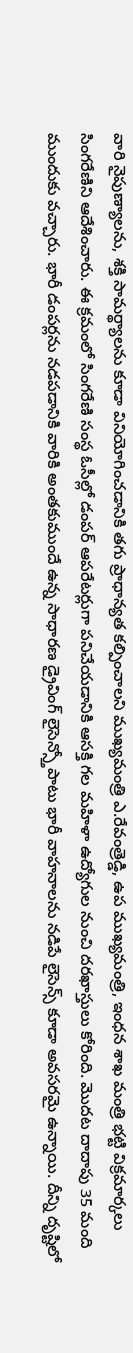వారి నైపుణ్యాలను, శక్తి సామర్థ్యాలను కూడా వినియోగించడానికి తగు ప్రాధాన్యత కల్పించాలని ముఖ్యమంత్రి ఎ.రేవంత్రెడ్డి, ఉప ముఖ్యమంత్రి, ఇంధన శాఖ మంత్రి భట్టి విక్రమార్కలు సింగరేణిని ఆదేశించారు. ఈ క్రమంలో సింగరేణి సంస్థ ఓసీల్లో డంపర్ ఆపరేటర్లుగా పనిచేయడానికి ఆసక్తి గల మహిళా ఉద్యోగుల నుంచి దరఖాస్తులు కోరింది. మొదట దాదాపు 35 మంది ముందుకు వచ్చారు. భారీ డంపర్లను నడపడానికి వారికి అంతకుముందే ఉన్న సాధారణ డ్రైవింగ్ లైసెన్స్తోపాటు భారీ వాహనాలను నడిపే లైసెన్స్ కూడా అవసరమై ఉన్నాయి. దీన్ని దృష్టిలో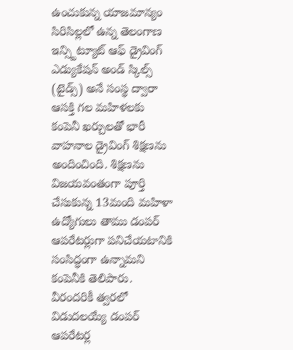ఉంచుకున్న యాజమాన్యం సిరిసిల్లలో ఉన్న తెలంగాణ ఇన్స్టిట్యూట్ ఆఫ్ డ్రైవింగ్ ఎడ్యుకేషన్ అండ్ స్కిల్స్ (టైడ్స్) అనే సంస్థ ద్వారా ఆసక్తి గల మహిళలకు కంపెనీ ఖర్చులతో భారీ వాహనాల డ్రైవింగ్ శిక్షణను అందించింది. శిక్షణను విజయవంతంగా పూర్తి చేసుకున్న 13మంది మహిళా ఉద్యోగులు తాము డంపర్ ఆపరేటర్లుగా పనిచేయటానికి సంసిద్ధంగా ఉన్నామని కంపెనీకి తెలిపారు. వీరందరికీ త్వరలో విడుదలయ్యే డంపర్ ఆపరేటర్ల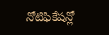నోటిఫికేషన్లో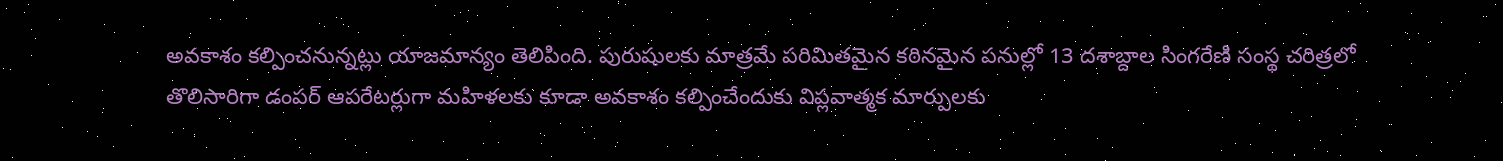అవకాశం కల్పించనున్నట్లు యాజమాన్యం తెలిపింది. పురుషులకు మాత్రమే పరిమితమైన కఠినమైన పనుల్లో 13 దశాబ్దాల సింగరేణి సంస్థ చరిత్రలో తొలిసారిగా డంపర్ ఆపరేటర్లుగా మహిళలకు కూడా అవకాశం కల్పించేందుకు విప్లవాత్మక మార్పులకు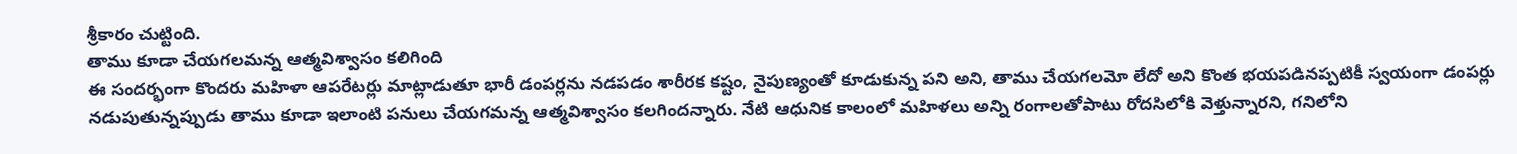శ్రీకారం చుట్టింది.
తాము కూడా చేయగలమన్న ఆత్మవిశ్వాసం కలిగింది
ఈ సందర్భంగా కొందరు మహిళా ఆపరేటర్లు మాట్లాడుతూ భారీ డంపర్లను నడపడం శారీరక కష్టం, నైపుణ్యంతో కూడుకున్న పని అని, తాము చేయగలమో లేదో అని కొంత భయపడినప్పటికీ స్వయంగా డంపర్లు నడుపుతున్నప్పుడు తాము కూడా ఇలాంటి పనులు చేయగమన్న ఆత్మవిశ్వాసం కలగిందన్నారు. నేటి ఆధునిక కాలంలో మహిళలు అన్ని రంగాలతోపాటు రోదసిలోకి వెళ్తున్నారని, గనిలోని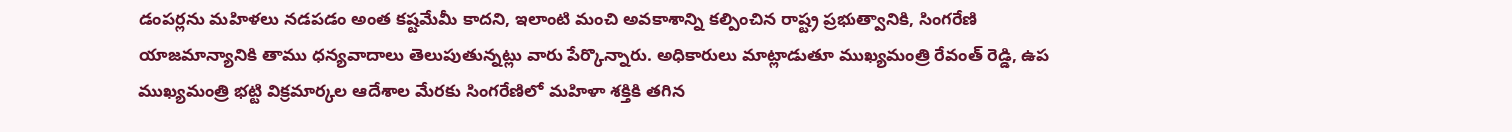డంపర్లను మహిళలు నడపడం అంత కష్టమేమీ కాదని, ఇలాంటి మంచి అవకాశాన్ని కల్పించిన రాష్ట్ర ప్రభుత్వానికి, సింగరేణి యాజమాన్యానికి తాము ధన్యవాదాలు తెలుపుతున్నట్లు వారు పేర్కొన్నారు. అధికారులు మాట్లాడుతూ ముఖ్యమంత్రి రేవంత్ రెడ్డి, ఉప ముఖ్యమంత్రి భట్టి విక్రమార్కల ఆదేశాల మేరకు సింగరేణిలో మహిళా శక్తికి తగిన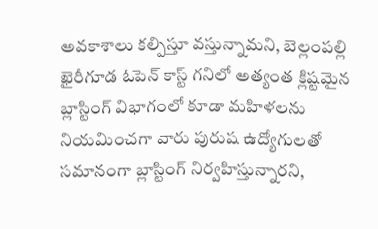అవకాశాలు కల్పిస్తూ వస్తున్నామని, బెల్లంపల్లి ఖైరీగూడ ఓపెన్ కాస్ట్ గనిలో అత్యంత క్లిష్టమైన బ్లాస్టింగ్ విభాగంలో కూడా మహిళలను నియమించగా వారు పురుష ఉద్యోగులతో సమానంగా బ్లాస్టింగ్ నిర్వహిస్తున్నారని,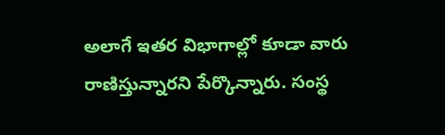అలాగే ఇతర విభాగాల్లో కూడా వారు రాణిస్తున్నారని పేర్కొన్నారు. సంస్థ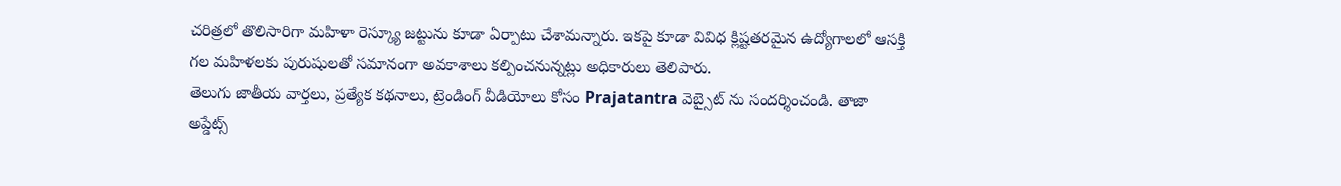చరిత్రలో తొలిసారిగా మహిళా రెస్క్యూ జట్టును కూడా ఏర్పాటు చేశామన్నారు. ఇకపై కూడా వివిధ క్లిష్టతరమైన ఉద్యోగాలలో ఆసక్తి గల మహిళలకు పురుషులతో సమానంగా అవకాశాలు కల్పించనున్నట్లు అధికారులు తెలిపారు.
తెలుగు జాతీయ వార్తలు, ప్రత్యేక కథనాలు, ట్రెండింగ్ వీడియోలు కోసం Prajatantra వెబ్సైట్ ను సందర్శించండి. తాజా అప్డేట్స్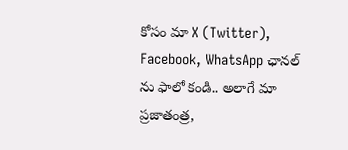కోసం మా X (Twitter), Facebook, WhatsApp ఛానల్ ను ఫాలో కండి.. అలాగే మా ప్రజాతంత్ర,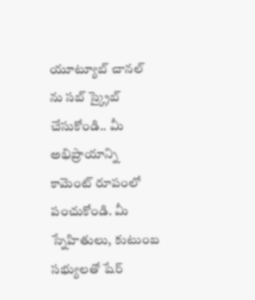యూట్యూబ్ చానల్ ను సబ్ స్క్రైబ్ చేసుకోండి.. మీ అభిప్రాయాన్ని కామెంట్ రూపంలో పంచుకోండి. మీ స్నేహితులు, కుటుంబ సభ్యులతో షేర్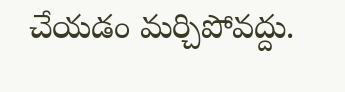చేయడం మర్చిపోవద్దు.